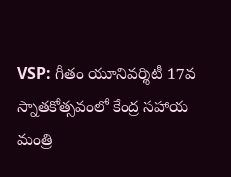VSP: గీతం యూనివర్శిటీ 17వ స్నాతకోత్సవంలో కేంద్ర సహాయ మంత్రి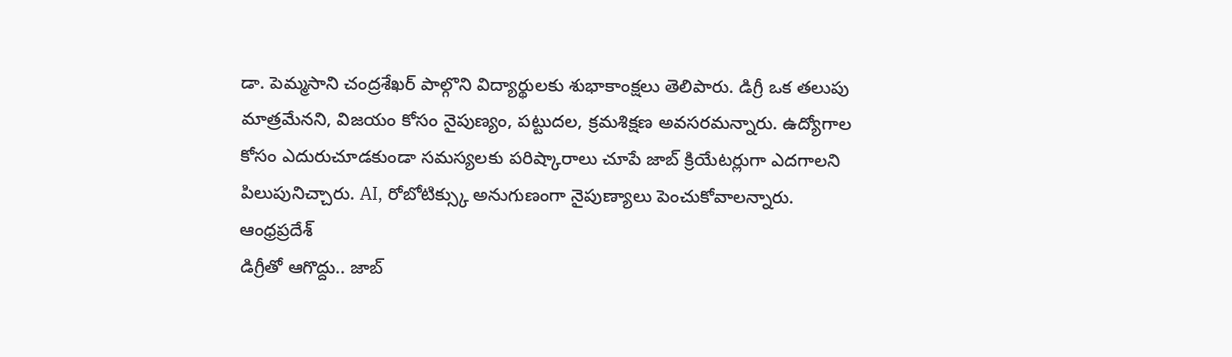డా. పెమ్మసాని చంద్రశేఖర్ పాల్గొని విద్యార్థులకు శుభాకాంక్షలు తెలిపారు. డిగ్రీ ఒక తలుపు మాత్రమేనని, విజయం కోసం నైపుణ్యం, పట్టుదల, క్రమశిక్షణ అవసరమన్నారు. ఉద్యోగాల కోసం ఎదురుచూడకుండా సమస్యలకు పరిష్కారాలు చూపే జాబ్ క్రియేటర్లుగా ఎదగాలని పిలుపునిచ్చారు. AI, రోబోటిక్స్కు అనుగుణంగా నైపుణ్యాలు పెంచుకోవాలన్నారు.
ఆంధ్రప్రదేశ్
డిగ్రీతో ఆగొద్దు.. జాబ్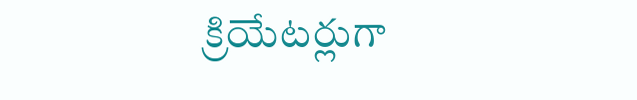క్రియేటర్లుగా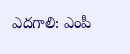ఎదగాలి: ఎంపీ